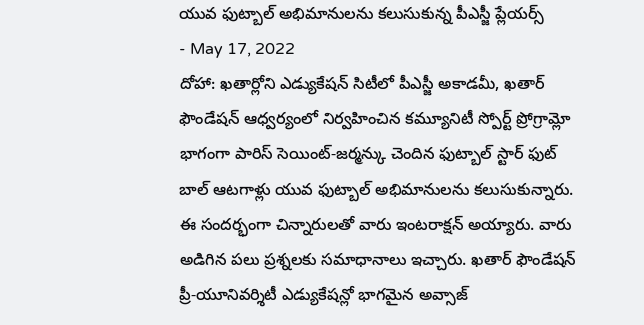యువ ఫుట్బాల్ అభిమానులను కలుసుకున్న పీఎస్జీ ప్లేయర్స్
- May 17, 2022
దోహా: ఖతార్లోని ఎడ్యుకేషన్ సిటీలో పీఎస్జీ అకాడమీ, ఖతార్ ఫౌండేషన్ ఆధ్వర్యంలో నిర్వహించిన కమ్యూనిటీ స్పోర్ట్ ప్రోగ్రామ్లో భాగంగా పారిస్ సెయింట్-జర్మన్కు చెందిన ఫుట్బాల్ స్టార్ ఫుట్ బాల్ ఆటగాళ్లు యువ ఫుట్బాల్ అభిమానులను కలుసుకున్నారు. ఈ సందర్భంగా చిన్నారులతో వారు ఇంటరాక్షన్ అయ్యారు. వారు అడిగిన పలు ప్రశ్నలకు సమాధానాలు ఇచ్చారు. ఖతార్ ఫౌండేషన్ ప్రీ-యూనివర్శిటీ ఎడ్యుకేషన్లో భాగమైన అవ్సాజ్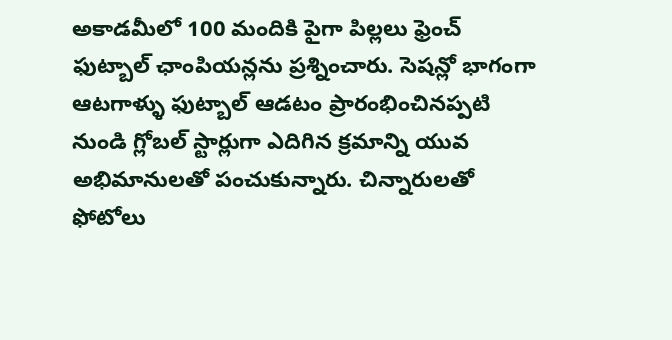అకాడమీలో 100 మందికి పైగా పిల్లలు ఫ్రెంచ్ ఫుట్బాల్ ఛాంపియన్లను ప్రశ్నించారు. సెషన్లో భాగంగా ఆటగాళ్ళు ఫుట్బాల్ ఆడటం ప్రారంభించినప్పటి నుండి గ్లోబల్ స్టార్లుగా ఎదిగిన క్రమాన్ని యువ అభిమానులతో పంచుకున్నారు. చిన్నారులతో ఫోటోలు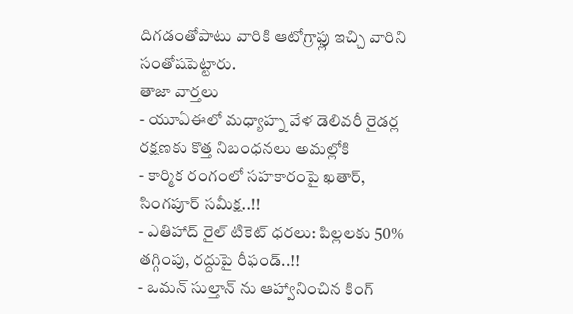దిగడంతోపాటు వారికి ఆటోగ్రాఫ్లు ఇచ్చి వారిని సంతోషపెట్టారు.
తాజా వార్తలు
- యూఏఈలో మధ్యాహ్న వేళ డెలివరీ రైడర్ల రక్షణకు కొత్త నిబంధనలు అమల్లోకి
- కార్మిక రంగంలో సహకారంపై ఖతార్, సింగపూర్ సమీక్ష..!!
- ఎతిహాద్ రైల్ టికెట్ ధరలు: పిల్లలకు 50% తగ్గింపు, రద్దుపై రీఫండ్..!!
- ఒమన్ సుల్తాన్ ను ఆహ్వానించిన కింగ్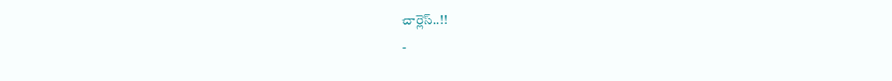చార్లెస్..!!
-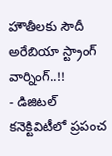హౌతీలకు సౌదీ అరేబియా స్ట్రాంగ్ వార్నింగ్..!!
- డిజిటల్ కనెక్టివిటీలో ప్రపంచ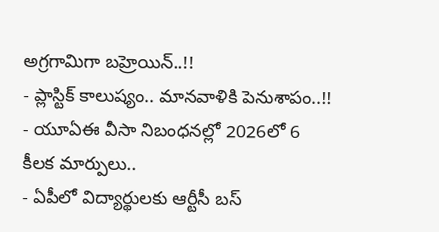అగ్రగామిగా బహ్రెయిన్..!!
- ప్లాస్టిక్ కాలుష్యం.. మానవాళికి పెనుశాపం..!!
- యూఏఈ వీసా నిబంధనల్లో 2026లో 6 కీలక మార్పులు..
- ఏపీలో విద్యార్థులకు ఆర్టీసీ బస్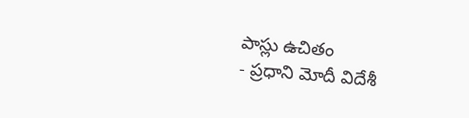పాస్లు ఉచితం
- ప్రధాని మోదీ విదేశీ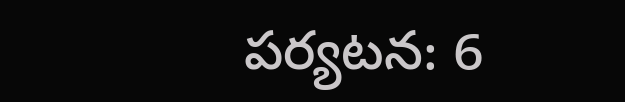పర్యటన: 6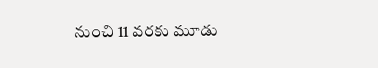నుంచి 11 వరకు మూడు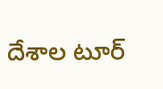దేశాల టూర్